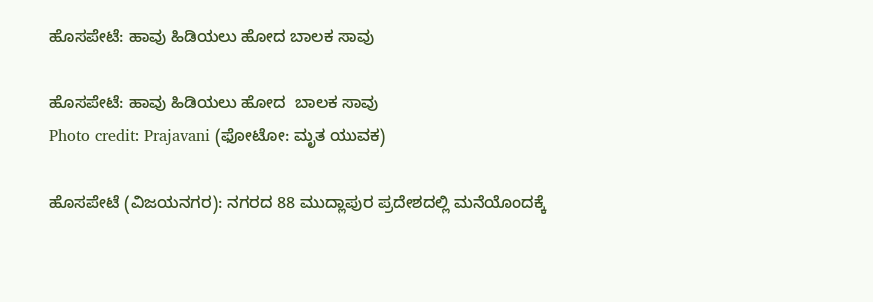ಹೊಸಪೇಟೆ: ಹಾವು ಹಿಡಿಯಲು ಹೋದ ಬಾಲಕ ಸಾವು

ಹೊಸಪೇಟೆ: ಹಾವು ಹಿಡಿಯಲು ಹೋದ  ಬಾಲಕ ಸಾವು
Photo credit: Prajavani (ಫೋಟೋ: ಮೃತ ಯುವಕ)

ಹೊಸಪೇಟೆ (ವಿಜಯನಗರ): ನಗರದ 88 ಮುದ್ಲಾಪುರ ಪ್ರದೇಶದಲ್ಲಿ ಮನೆಯೊಂದಕ್ಕೆ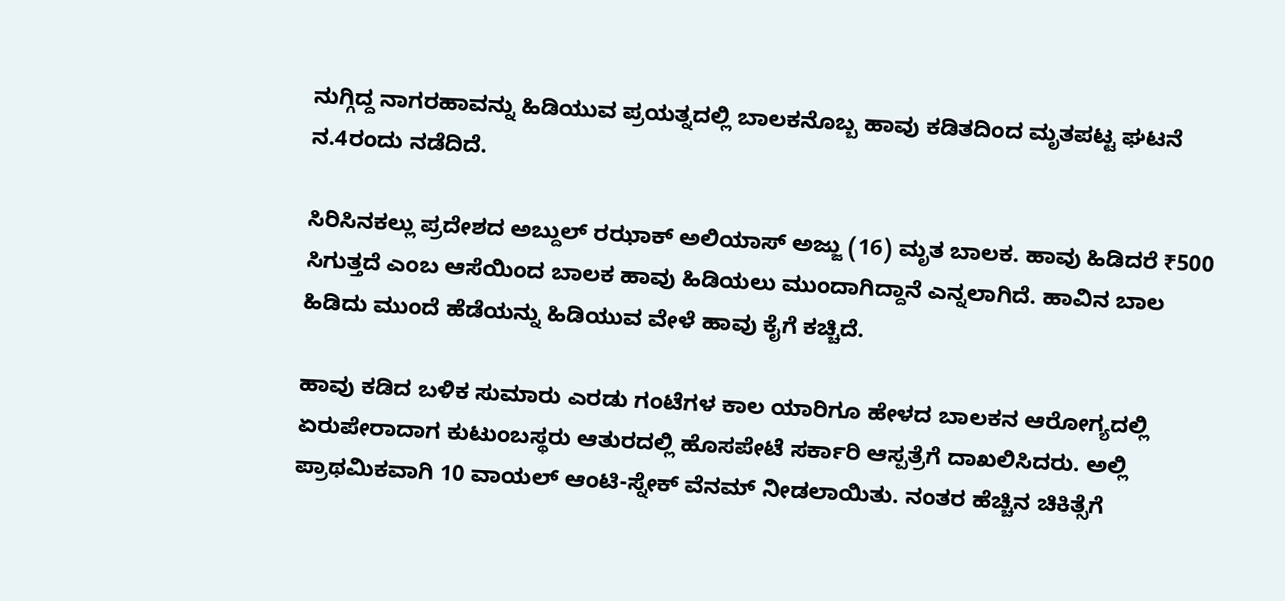ನುಗ್ಗಿದ್ದ ನಾಗರಹಾವನ್ನು ಹಿಡಿಯುವ ಪ್ರಯತ್ನದಲ್ಲಿ ಬಾಲಕನೊಬ್ಬ ಹಾವು ಕಡಿತದಿಂದ ಮೃತಪಟ್ಟ ಘಟನೆ ನ.4ರಂದು ನಡೆದಿದೆ.

ಸಿರಿಸಿನಕಲ್ಲು ಪ್ರದೇಶದ ಅಬ್ದುಲ್ ರಝಾಕ್ ಅಲಿಯಾಸ್ ಅಜ್ಜು (16) ಮೃತ ಬಾಲಕ. ಹಾವು ಹಿಡಿದರೆ ₹500 ಸಿಗುತ್ತದೆ ಎಂಬ ಆಸೆಯಿಂದ ಬಾಲಕ ಹಾವು ಹಿಡಿಯಲು ಮುಂದಾಗಿದ್ದಾನೆ ಎನ್ನಲಾಗಿದೆ. ಹಾವಿನ ಬಾಲ ಹಿಡಿದು ಮುಂದೆ ಹೆಡೆಯನ್ನು ಹಿಡಿಯುವ ವೇಳೆ ಹಾವು ಕೈಗೆ ಕಚ್ಚಿದೆ.

ಹಾವು ಕಡಿದ ಬಳಿಕ ಸುಮಾರು ಎರಡು ಗಂಟೆಗಳ ಕಾಲ ಯಾರಿಗೂ ಹೇಳದ ಬಾಲಕನ ಆರೋಗ್ಯದಲ್ಲಿ ಏರುಪೇರಾದಾಗ ಕುಟುಂಬಸ್ಥರು ಆತುರದಲ್ಲಿ ಹೊಸಪೇಟೆ ಸರ್ಕಾರಿ ಆಸ್ಪತ್ರೆಗೆ ದಾಖಲಿಸಿದರು. ಅಲ್ಲಿ ಪ್ರಾಥಮಿಕವಾಗಿ 10 ವಾಯಲ್ ಆಂಟಿ-ಸ್ನೇಕ್ ವೆನಮ್ ನೀಡಲಾಯಿತು. ನಂತರ ಹೆಚ್ಚಿನ ಚಿಕಿತ್ಸೆಗೆ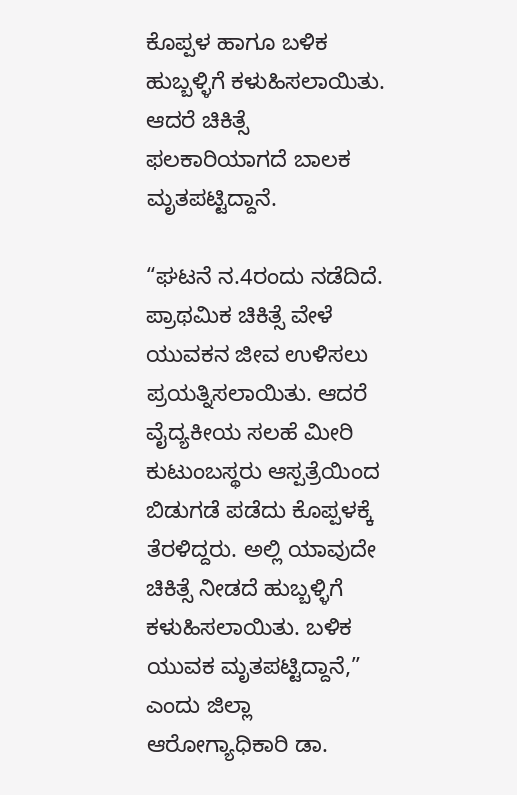ಕೊಪ್ಪಳ ಹಾಗೂ ಬಳಿಕ ಹುಬ್ಬಳ್ಳಿಗೆ ಕಳುಹಿಸಲಾಯಿತು. ಆದರೆ ಚಿಕಿತ್ಸೆ ಫಲಕಾರಿಯಾಗದೆ ಬಾಲಕ ಮೃತಪಟ್ಟಿದ್ದಾನೆ.

“ಘಟನೆ ನ.4ರಂದು ನಡೆದಿದೆ. ಪ್ರಾಥಮಿಕ ಚಿಕಿತ್ಸೆ ವೇಳೆ ಯುವಕನ ಜೀವ ಉಳಿಸಲು ಪ್ರಯತ್ನಿಸಲಾಯಿತು. ಆದರೆ ವೈದ್ಯಕೀಯ ಸಲಹೆ ಮೀರಿ ಕುಟುಂಬಸ್ಥರು ಆಸ್ಪತ್ರೆಯಿಂದ ಬಿಡುಗಡೆ ಪಡೆದು ಕೊಪ್ಪಳಕ್ಕೆ ತೆರಳಿದ್ದರು. ಅಲ್ಲಿ ಯಾವುದೇ ಚಿಕಿತ್ಸೆ ನೀಡದೆ ಹುಬ್ಬಳ್ಳಿಗೆ ಕಳುಹಿಸಲಾಯಿತು. ಬಳಿಕ ಯುವಕ ಮೃತಪಟ್ಟಿದ್ದಾನೆ,” ಎಂದು ಜಿಲ್ಲಾ ಆರೋಗ್ಯಾಧಿಕಾರಿ ಡಾ.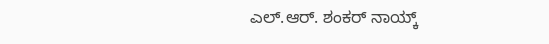ಎಲ್.ಆರ್. ಶಂಕರ್ ನಾಯ್ಕ್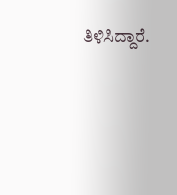ತಿಳಿಸಿದ್ದಾರೆ.